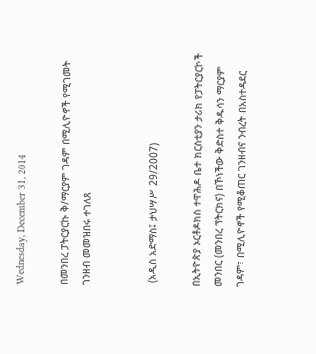Wednesday, December 31, 2014

በመንበረ ፓትርያርኩ ቅ/ማርያም ገዳም በሚሊዮኖች የሚገመት ገንዘብ መመዝበሩ ተገለጸ


 (አዲስ አድማስ፤ ታህሣሥ 29/2007)

በኢትዮጵያ ኦርቶዶክስ ተዋሕዶ ቤተ ክርስቲያን ታሪክ የፓትርያርኮች መንበር (መንበረ ፕትርክና) በኾነችው ቅድስተ ቅዱሳን ማርያም ገዳም፣ በሚሊዮኖች የሚቆጠር ገንዘብና ንብረት በአስተዳደር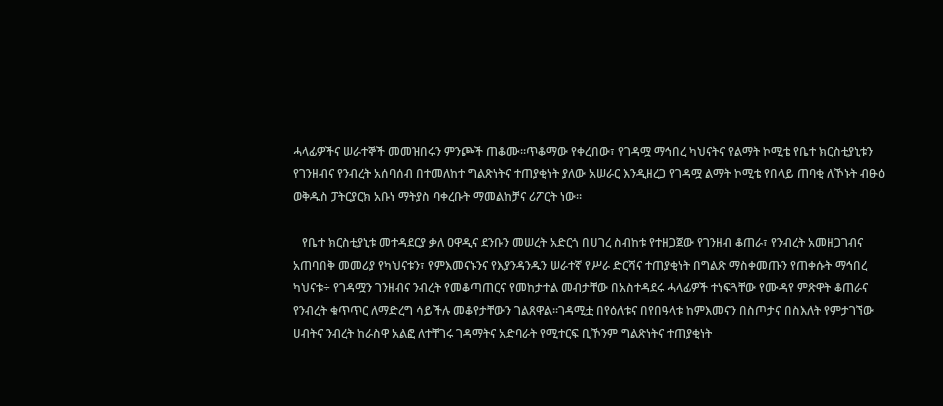ሓላፊዎችና ሠራተኞች መመዝበሩን ምንጮች ጠቆሙ፡፡ጥቆማው የቀረበው፣ የገዳሟ ማኅበረ ካህናትና የልማት ኮሚቴ የቤተ ክርስቲያኒቱን የገንዘብና የንብረት አሰባሰብ በተመለከተ ግልጽነትና ተጠያቂነት ያለው አሠራር እንዲዘረጋ የገዳሟ ልማት ኮሚቴ የበላይ ጠባቂ ለኾኑት ብፁዕ ወቅዱስ ፓትርያርክ አቡነ ማትያስ ባቀረቡት ማመልከቻና ሪፖርት ነው፡፡

   የቤተ ክርስቲያኒቱ መተዳደርያ ቃለ ዐዋዲና ደንቡን መሠረት አድርጎ በሀገረ ስብከቱ የተዘጋጀው የገንዘብ ቆጠራ፣ የንብረት አመዘጋገብና አጠባበቅ መመሪያ የካህናቱን፣ የምእመናኑንና የእያንዳንዱን ሠራተኛ የሥራ ድርሻና ተጠያቂነት በግልጽ ማስቀመጡን የጠቀሱት ማኅበረ ካህናቱ÷ የገዳሟን ገንዘብና ንብረት የመቆጣጠርና የመከታተል መብታቸው በአስተዳደሩ ሓላፊዎች ተነፍጓቸው የሙዳየ ምጽዋት ቆጠራና የንብረት ቁጥጥር ለማድረግ ሳይችሉ መቆየታቸውን ገልጸዋል፡፡ገዳሚቷ በየዕለቱና በየበዓላቱ ከምእመናን በስጦታና በስእለት የምታገኘው ሀብትና ንብረት ከራስዋ አልፎ ለተቸገሩ ገዳማትና አድባራት የሚተርፍ ቢኾንም ግልጽነትና ተጠያቂነት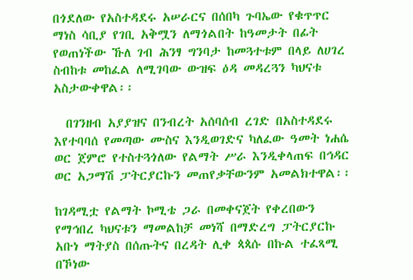በጎደለው የአስተዳደሩ አሠራርና በሰበካ ጉባኤው የቁጥጥር ማነስ ሳቢያ የገቢ አቅሟን ለማጎልበት ከዓመታት በፊት የወጠነችው ኹለ ገብ ሕንፃ ግንባታ ከመጓተቱም በላይ ለሀገረ ስብከቱ መከፈል ለሚገባው ውዝፍ ዕዳ መዳረጓን ካህናቱ አስታውቀዋል፡፡

  በገንዘብ አያያዝና በንብረት አሰባሰብ ረገድ በአስተዳደሩ እየተባባሰ የመጣው ሙስና እንዲወገድና ካለፈው ዓመት ነሐሴ ወር ጀምሮ የተስተጓጎለው የልማት ሥራ እንዲቀላጠፍ በኅዳር ወር አጋማሽ ፓትርያርኩን መጠየቃቸውንም አመልክተዋል፡፡

ከገዳሚቷ የልማት ኮሚቴ ጋራ በመቀናጀት የቀረበውን የማኅበረ ካህናቱን ማመልከቻ መነሻ በማድረግ ፓትርያርኩ አቡነ ማትያስ በሰጡትና በረዳት ሊቀ ጳጳሱ በኩል ተፈጻሚ በኾነው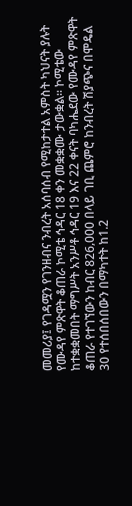መመሪያ፤ የገዳሟን የገንዘብና ንብረት አሰባሰብ የሚከታተል አምስት ካህናት ያሉት የሙዳየ ምጽዋት ቆጠራ ኮሚቴ ኅዳር 18 ቀን መቋቋሙ ታውቋል፡፡ ኮሚቴው ከተቋቋመበት ማግሥት አንሥቶ ኅዳር 19 እና 22 ቀናት ባካሔደው የሙዳየ ምጽዋት ቆጠራ የተገኘውን ከብር 826‚000 በላይ ገቢ ጨምሮ ከንብረት ሽያጭና በሞዴል 30 የተሰበሰበውን በማካተት ከ1.2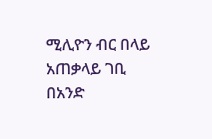ሚሊዮን ብር በላይ አጠቃላይ ገቢ በአንድ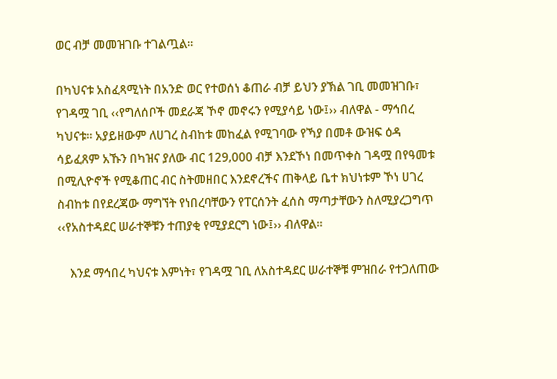ወር ብቻ መመዝገቡ ተገልጧል፡፡

በካህናቱ አስፈጻሚነት በአንድ ወር የተወሰነ ቆጠራ ብቻ ይህን ያኽል ገቢ መመዝገቡ፣ የገዳሟ ገቢ ‹‹የግለሰቦች መደራጃ ኾኖ መኖሩን የሚያሳይ ነው፤›› ብለዋል - ማኅበረ ካህናቱ፡፡ አያይዘውም ለሀገረ ስብከቱ መከፈል የሚገባው የኻያ በመቶ ውዝፍ ዕዳ ሳይፈጸም አኹን በካዝና ያለው ብር 129‚000 ብቻ እንደኾነ በመጥቀስ ገዳሟ በየዓመቱ በሚሊዮኖች የሚቆጠር ብር ስትመዘበር እንደኖረችና ጠቅላይ ቤተ ክህነቱም ኾነ ሀገረ ስብከቱ በየደረጃው ማግኘት የነበረባቸውን የፐርሰንት ፈሰስ ማጣታቸውን ስለሚያረጋግጥ ‹‹የአስተዳደር ሠራተኞቹን ተጠያቂ የሚያደርግ ነው፤›› ብለዋል፡፡

    እንደ ማኅበረ ካህናቱ እምነት፣ የገዳሟ ገቢ ለአስተዳደር ሠራተኞቹ ምዝበራ የተጋለጠው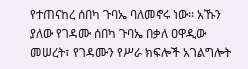የተጠናከረ ሰበካ ጉባኤ ባለመኖሩ ነው፡፡ አኹን ያለው የገዳሙ ሰበካ ጉባኤ በቃለ ዐዋዲው መሠረት፣ የገዳሙን የሥራ ክፍሎች አገልግሎት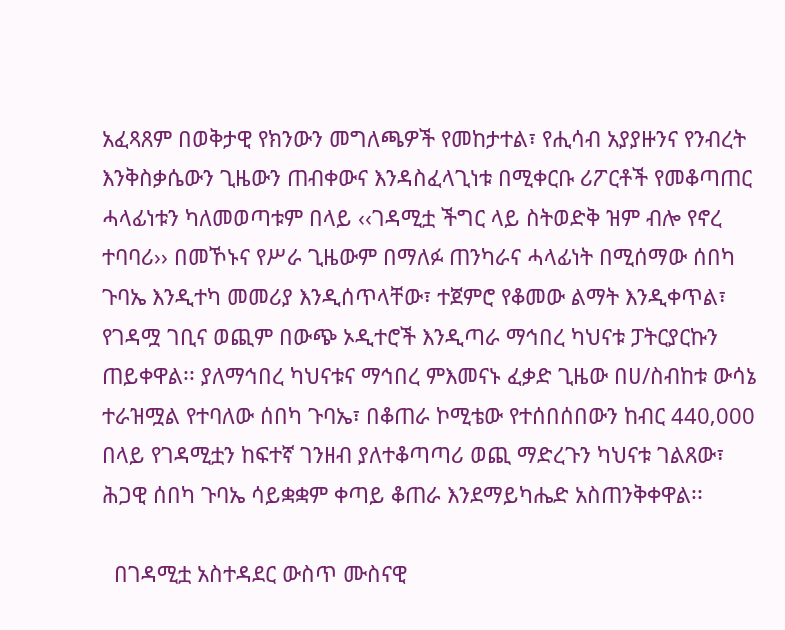አፈጻጸም በወቅታዊ የክንውን መግለጫዎች የመከታተል፣ የሒሳብ አያያዙንና የንብረት እንቅስቃሴውን ጊዜውን ጠብቀውና እንዳስፈላጊነቱ በሚቀርቡ ሪፖርቶች የመቆጣጠር ሓላፊነቱን ካለመወጣቱም በላይ ‹‹ገዳሚቷ ችግር ላይ ስትወድቅ ዝም ብሎ የኖረ ተባባሪ›› በመኾኑና የሥራ ጊዜውም በማለፉ ጠንካራና ሓላፊነት በሚሰማው ሰበካ ጉባኤ እንዲተካ መመሪያ እንዲሰጥላቸው፣ ተጀምሮ የቆመው ልማት እንዲቀጥል፣ የገዳሟ ገቢና ወጪም በውጭ ኦዲተሮች እንዲጣራ ማኅበረ ካህናቱ ፓትርያርኩን ጠይቀዋል፡፡ ያለማኅበረ ካህናቱና ማኅበረ ምእመናኑ ፈቃድ ጊዜው በሀ/ስብከቱ ውሳኔ ተራዝሟል የተባለው ሰበካ ጉባኤ፣ በቆጠራ ኮሚቴው የተሰበሰበውን ከብር 440‚000 በላይ የገዳሚቷን ከፍተኛ ገንዘብ ያለተቆጣጣሪ ወጪ ማድረጉን ካህናቱ ገልጸው፣ ሕጋዊ ሰበካ ጉባኤ ሳይቋቋም ቀጣይ ቆጠራ እንደማይካሔድ አስጠንቅቀዋል፡፡

  በገዳሚቷ አስተዳደር ውስጥ ሙስናዊ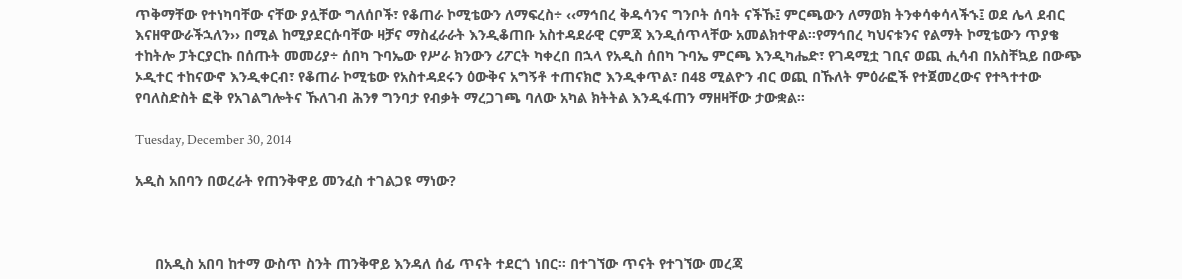ጥቅማቸው የተነካባቸው ናቸው ያሏቸው ግለሰቦች፣ የቆጠራ ኮሚቴውን ለማፍረስ÷ ‹‹ማኅበረ ቅዱሳንና ግንቦት ሰባት ናችኹ፤ ምርጫውን ለማወክ ትንቀሳቀሳላችኁ፤ ወደ ሌላ ደብር እናዘዋውራችኋለን›› በሚል ከሚያደርሱባቸው ዛቻና ማስፈራራት እንዲቆጠቡ አስተዳደራዊ ርምጃ እንዲሰጥላቸው አመልክተዋል፡፡የማኅበረ ካህናቱንና የልማት ኮሚቴውን ጥያቄ ተከትሎ ፓትርያርኩ በሰጡት መመሪያ÷ ሰበካ ጉባኤው የሥራ ክንውን ሪፖርት ካቀረበ በኋላ የአዲስ ሰበካ ጉባኤ ምርጫ እንዲካሔድ፣ የገዳሚቷ ገቢና ወጪ ሒሳብ በአስቸኳይ በውጭ ኦዲተር ተከናውኖ እንዲቀርብ፣ የቆጠራ ኮሚቴው የአስተዳደሩን ዕውቅና አግኝቶ ተጠናክሮ እንዲቀጥል፣ በ48 ሚልዮን ብር ወጪ በኹለት ምዕራፎች የተጀመረውና የተጓተተው የባለስድስት ፎቅ የአገልግሎትና ኹለገብ ሕንፃ ግንባታ የብቃት ማረጋገጫ ባለው አካል ክትትል እንዲፋጠን ማዘዛቸው ታውቋል፡፡

Tuesday, December 30, 2014

አዲስ አበባን በወረራት የጠንቅዋይ መንፈስ ተገልጋዩ ማነው?



     በአዲስ አበባ ከተማ ውስጥ ስንት ጠንቅዋይ እንዳለ ሰፊ ጥናት ተደርጎ ነበር። በተገኘው ጥናት የተገኘው መረጃ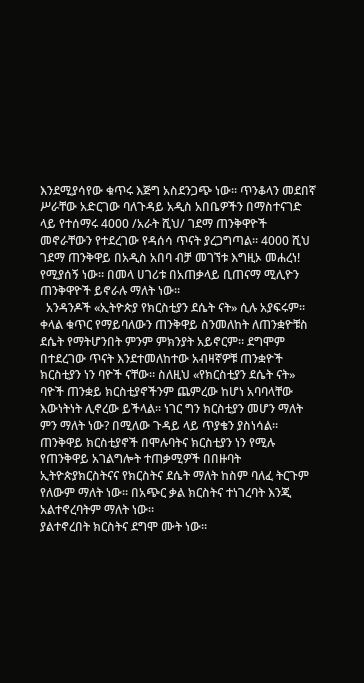እንደሚያሳየው ቁጥሩ እጅግ አስደንጋጭ ነው። ጥንቆላን መደበኛ ሥራቸው አድርገው ባለጉዳይ አዲስ አበቤዎችን በማስተናገድ ላይ የተሰማሩ 4000 /አራት ሺህ/ ገደማ ጠንቅዋዮች መኖራቸውን የተደረገው የዳሰሳ ጥናት ያረጋግጣል። 4000 ሺህ ገደማ ጠንቅዋይ በአዲስ አበባ ብቻ መገኘቱ እግዚኦ መሐረነ! የሚያሰኝ ነው። በመላ ሀገሪቱ በአጠቃላይ ቢጠናማ ሚሊዮን ጠንቅዋዮች ይኖራሉ ማለት ነው።
  አንዳንዶች «ኢትዮጵያ የክርስቲያን ደሴት ናት» ሲሉ አያፍሩም። ቀላል ቁጥር የማይባለውን ጠንቅዋይ ስንመለከት ለጠንቋዮቹስ ደሴት የማትሆንበት ምንም ምክንያት አይኖርም። ደግሞም በተደረገው ጥናት እንደተመለከተው አብዛኛዎቹ ጠንቋዮች ክርስቲያን ነን ባዮች ናቸው። ስለዚህ «የክርስቲያን ደሴት ናት» ባዮች ጠንቋይ ክርስቲያኖችንም ጨምረው ከሆነ አባባላቸው እውነትነት ሊኖረው ይችላል። ነገር ግን ክርስቲያን መሆን ማለት ምን ማለት ነው? በሚለው ጉዳይ ላይ ጥያቄን ያስነሳል።  ጠንቅዋይ ክርስቲያኖች በሞሉባትና ክርስቲያን ነን የሚሉ የጠንቅዋይ አገልግሎት ተጠቃሚዎች በበዙባት ኢትዮጵያክርስትናና የክርስትና ደሴት ማለት ከስም ባለፈ ትርጉም የለውም ማለት ነው። በአጭር ቃል ክርስትና ተነገረባት እንጂ አልተኖረባትም ማለት ነው።
ያልተኖረበት ክርስትና ደግሞ ሙት ነው።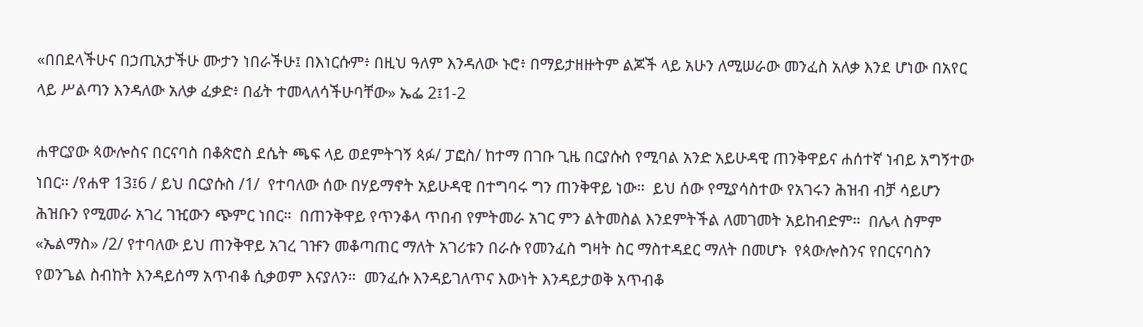«በበደላችሁና በኃጢአታችሁ ሙታን ነበራችሁ፤ በእነርሱም፥ በዚህ ዓለም እንዳለው ኑሮ፥ በማይታዘዙትም ልጆች ላይ አሁን ለሚሠራው መንፈስ አለቃ እንደ ሆነው በአየር ላይ ሥልጣን እንዳለው አለቃ ፈቃድ፥ በፊት ተመላለሳችሁባቸው» ኤፌ 2፤1-2

ሐዋርያው ጳውሎስና በርናባስ በቆጵሮስ ደሴት ጫፍ ላይ ወደምትገኝ ጳፉ/ ፓፎስ/ ከተማ በገቡ ጊዜ በርያሱስ የሚባል አንድ አይሁዳዊ ጠንቅዋይና ሐሰተኛ ነብይ አግኝተው ነበር። /የሐዋ 13፤6 / ይህ በርያሱስ /1/  የተባለው ሰው በሃይማኖት አይሁዳዊ በተግባሩ ግን ጠንቅዋይ ነው።  ይህ ሰው የሚያሳስተው የአገሩን ሕዝብ ብቻ ሳይሆን ሕዝቡን የሚመራ አገረ ገዢውን ጭምር ነበር።  በጠንቅዋይ የጥንቆላ ጥበብ የምትመራ አገር ምን ልትመስል እንደምትችል ለመገመት አይከብድም።  በሌላ ስምም «ኤልማስ» /2/ የተባለው ይህ ጠንቅዋይ አገረ ገዡን መቆጣጠር ማለት አገሪቱን በራሱ የመንፈስ ግዛት ስር ማስተዳደር ማለት በመሆኑ  የጳውሎስንና የበርናባስን የወንጌል ስብከት እንዳይሰማ አጥብቆ ሲቃወም እናያለን።  መንፈሱ እንዳይገለጥና እውነት እንዳይታወቅ አጥብቆ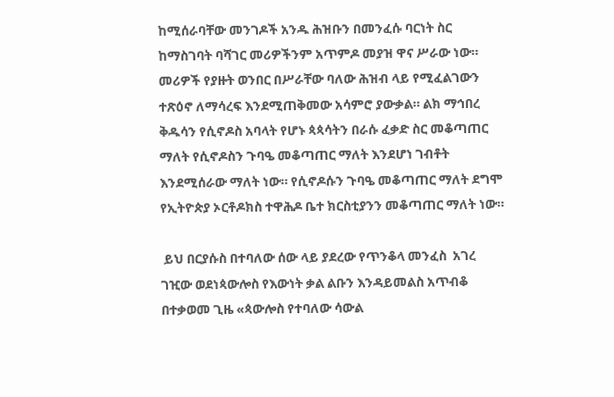ከሚሰራባቸው መንገዶች አንዱ ሕዝቡን በመንፈሱ ባርነት ስር ከማስገባት ባሻገር መሪዎችንም አጥምዶ መያዝ ዋና ሥራው ነው። መሪዎች የያዙት ወንበር በሥራቸው ባለው ሕዝብ ላይ የሚፈልገውን ተጽዕኖ ለማሳረፍ እንደሚጠቅመው አሳምሮ ያውቃል። ልክ ማኅበረ ቅዱሳን የሲኖዶስ አባላት የሆኑ ጳጳሳትን በራሱ ፈቃድ ስር መቆጣጠር ማለት የሲኖዶስን ጉባዔ መቆጣጠር ማለት እንደሆነ ገብቶት እንደሚሰራው ማለት ነው። የሲኖዶሱን ጉባዔ መቆጣጠር ማለት ደግሞ የኢትዮጵያ ኦርቶዶክስ ተዋሕዶ ቤተ ክርስቲያንን መቆጣጠር ማለት ነው።

 ይህ በርያሱስ በተባለው ሰው ላይ ያደረው የጥንቆላ መንፈስ  አገረ ገዢው ወደነጳውሎስ የእውነት ቃል ልቡን እንዳይመልስ አጥብቆ በተቃወመ ጊዜ «ጳውሎስ የተባለው ሳውል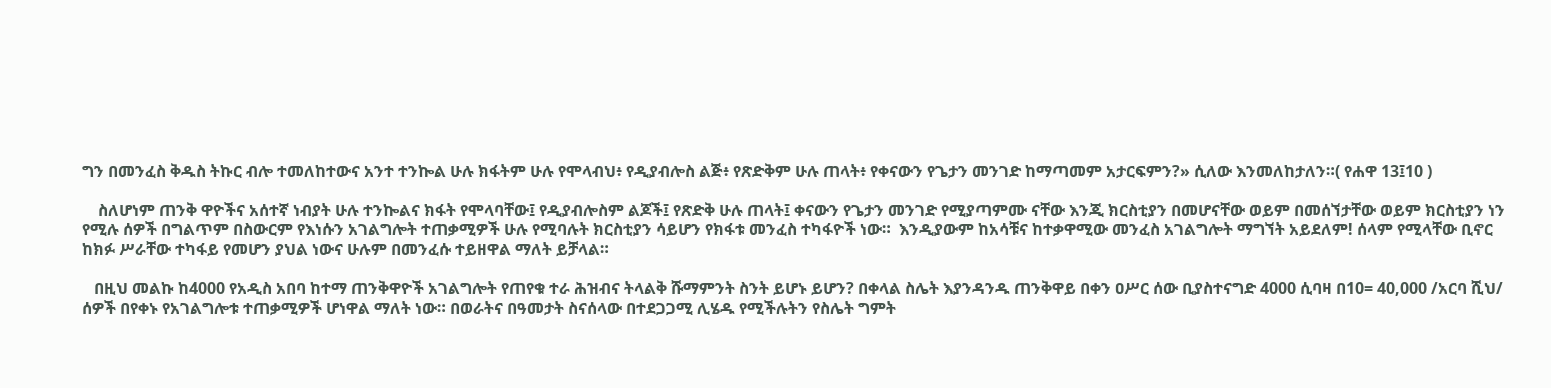ግን በመንፈስ ቅዱስ ትኩር ብሎ ተመለከተውና አንተ ተንኰል ሁሉ ክፋትም ሁሉ የሞላብህ፥ የዲያብሎስ ልጅ፥ የጽድቅም ሁሉ ጠላት፥ የቀናውን የጌታን መንገድ ከማጣመም አታርፍምን?» ሲለው እንመለከታለን።( የሐዋ 13፤10 )

    ስለሆነም ጠንቅ ዋዮችና አሰተኛ ነብያት ሁሉ ተንኰልና ክፋት የሞላባቸው፤ የዲያብሎስም ልጆች፤ የጽድቅ ሁሉ ጠላት፤ ቀናውን የጌታን መንገድ የሚያጣምሙ ናቸው እንጂ ክርስቲያን በመሆናቸው ወይም በመሰኘታቸው ወይም ክርስቲያን ነን የሚሉ ሰዎች በግልጥም በስውርም የእነሱን አገልግሎት ተጠቃሚዎች ሁሉ የሚባሉት ክርስቲያን ሳይሆን የክፋቱ መንፈስ ተካፋዮች ነው።  እንዲያውም ከአሳቹና ከተቃዋሚው መንፈስ አገልግሎት ማግኘት አይደለም! ሰላም የሚላቸው ቢኖር ከክፉ ሥራቸው ተካፋይ የመሆን ያህል ነውና ሁሉም በመንፈሱ ተይዘዋል ማለት ይቻላል።

   በዚህ መልኩ ከ4000 የአዲስ አበባ ከተማ ጠንቅዋዮች አገልግሎት የጠየቁ ተራ ሕዝብና ትላልቅ ሹማምንት ስንት ይሆኑ ይሆን? በቀላል ስሌት እያንዳንዱ ጠንቅዋይ በቀን ዐሥር ሰው ቢያስተናግድ 4000 ሲባዛ በ10= 40,000 /አርባ ሺህ/ ሰዎች በየቀኑ የአገልግሎቱ ተጠቃሚዎች ሆነዋል ማለት ነው። በወራትና በዓመታት ስናሰላው በተደጋጋሚ ሊሄዱ የሚችሉትን የስሌት ግምት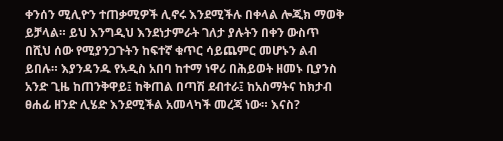ቀንሰን ሚሊዮን ተጠቃሚዎች ሊኖሩ እንደሚችሉ በቀላል ሎጂክ ማወቅ ይቻላል። ይህ እንግዲህ እንደነታምራት ገለታ ያሉትን በቀን ውስጥ በሺህ ሰው የሚያንጋጉትን ከፍተኛ ቁጥር ሳይጨምር መሆኑን ልብ ይበሉ። እያንዳንዱ የአዲስ አበባ ከተማ ነዋሪ በሕይወት ዘመኑ ቢያንስ አንድ ጊዜ ከጠንቅዋይ፤ ከቅጠል በጣሽ ደብተራ፤ ከአስማትና ከክታብ ፀሐፊ ዘንድ ሊሄድ እንደሚችል አመላካች መረጃ ነው። እናስ?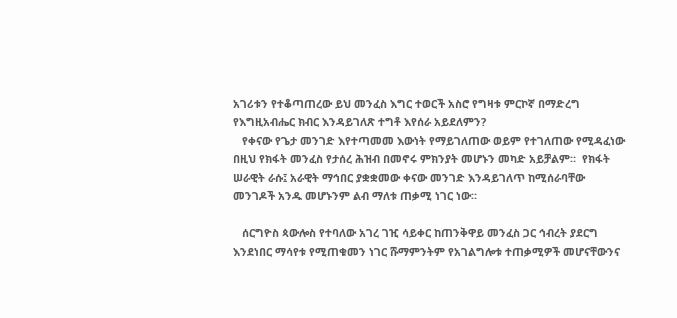አገሪቱን የተቆጣጠረው ይህ መንፈስ እግር ተወርች አስሮ የግዛቱ ምርኮኛ በማድረግ የእግዚአብሔር ክብር እንዳይገለጽ ተግቶ እየሰራ አይደለምን?
   የቀናው የጌታ መንገድ እየተጣመመ እውነት የማይገለጠው ወይም የተገለጠው የሚዳፈነው በዚህ የክፋት መንፈስ የታሰረ ሕዝብ በመኖሩ ምክንያት መሆኑን መካድ አይቻልም።  የክፋት ሠራዊት ራሱ፤ አራዊት ማኅበር ያቋቋመው ቀናው መንገድ እንዳይገለጥ ከሚሰራባቸው መንገዶች አንዱ መሆኑንም ልብ ማለቱ ጠቃሚ ነገር ነው።

   ሰርግዮስ ጳውሎስ የተባለው አገረ ገዢ ሳይቀር ከጠንቅዋይ መንፈስ ጋር ኅብረት ያደርግ እንደነበር ማሳየቱ የሚጠቁመን ነገር ሹማምንትም የአገልግሎቱ ተጠቃሚዎች መሆናቸውንና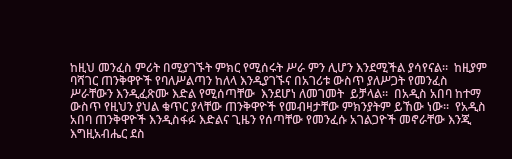ከዚህ መንፈስ ምሪት በሚያገኙት ምክር የሚሰሩት ሥራ ምን ሊሆን እንደሚችል ያሳየናል።  ከዚያም ባሻገር ጠንቅዋዮች የባለሥልጣን ከለላ እንዲያገኙና በአገሪቱ ውስጥ ያለሥጋት የመንፈስ ሥራቸውን እንዲፈጽሙ እድል የሚሰጣቸው  እንደሆነ ለመገመት  ይቻላል።  በአዲስ አበባ ከተማ ውስጥ የዚህን ያህል ቁጥር ያላቸው ጠንቅዋዮች የመብዛታቸው ምክንያትም ይኸው ነው።  የአዲስ አበባ ጠንቅዋዮች እንዲስፋፉ እድልና ጊዜን የሰጣቸው የመንፈሱ አገልጋዮች መኖራቸው እንጂ እግዚአብሔር ደስ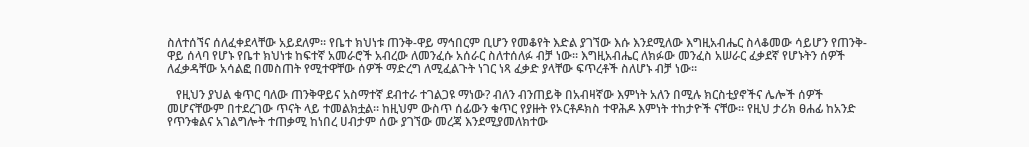ስለተሰኘና ሰለፈቀደላቸው አይደለም። የቤተ ክህነቱ ጠንቅ-ዋይ ማኅበርም ቢሆን የመቆየት እድል ያገኘው እሱ እንደሚለው እግዚአብሔር ስላቆመው ሳይሆን የጠንቅ-ዋይ ሰላባ የሆኑ የቤተ ክህነቱ ከፍተኛ አመራሮች አብረው ለመንፈሱ አሰራር ስለተሰለፉ ብቻ ነው። እግዚአብሔር ለክፉው መንፈስ አሠራር ፈቃደኛ የሆኑትን ሰዎች ለፈቃዳቸው አሳልፎ በመስጠት የሚተዋቸው ሰዎች ማድረግ ለሚፈልጉት ነገር ነጻ ፈቃድ ያላቸው ፍጥረቶች ስለሆኑ ብቻ ነው።

   የዚህን ያህል ቁጥር ባለው ጠንቅዋይና አስማተኛ ደብተራ ተገልጋዩ ማነው? ብለን ብንጠይቅ በአብዛኛው እምነት አለን በሚሉ ክርስቲያኖችና ሌሎች ሰዎች መሆናቸውም በተደረገው ጥናት ላይ ተመልክቷል። ከዚህም ውስጥ ሰፊውን ቁጥር የያዙት የኦርቶዶክስ ተዋሕዶ እምነት ተከታዮች ናቸው። የዚህ ታሪክ ፀሐፊ ከአንድ የጥንቁልና አገልግሎት ተጠቃሚ ከነበረ ሀብታም ሰው ያገኘው መረጃ እንደሚያመለክተው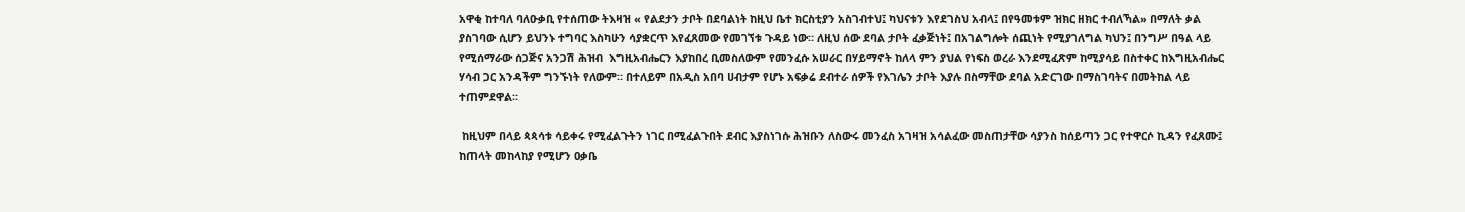አዋቂ ከተባለ ባለዑቃቢ የተሰጠው ትእዛዝ « የልደታን ታቦት በደባልነት ከዚህ ቤተ ክርስቲያን አስገብተህ፤ ካህናቱን እየደገስህ አብላ፤ በየዓመቱም ዝክር ዘክር ተብለኻል» በማለት ቃል ያስገባው ሲሆን ይህንኑ ተግባር እስካሁን ሳያቋርጥ እየፈጸመው የመገኘቱ ጉዳይ ነው። ለዚህ ሰው ደባል ታቦት ፈቃጅነት፤ በአገልግሎት ሰጪነት የሚያገለግል ካህን፤ በንግሥ በዓል ላይ የሚሰማራው ሰጋጅና አንጋሽ ሕዝብ  እግዚአብሔርን እያከበረ ቢመስለውም የመንፈሱ አሠራር በሃይማኖት ከለላ ምን ያህል የነፍስ ወረራ እንደሚፈጽም ከሚያሳይ በስተቀር ከእግዚአብሔር ሃሳብ ጋር አንዳችም ግንኙነት የለውም። በተለይም በአዲስ አበባ ሀብታም የሆኑ አፍቃሬ ደብተራ ሰዎች የእገሌን ታቦት እያሉ በስማቸው ደባል አድርገው በማስገባትና በመትከል ላይ ተጠምደዋል።

 ከዚህም በላይ ጳጳሳቱ ሳይቀሩ የሚፈልጉትን ነገር በሚፈልጉበት ደብር እያስነገሱ ሕዝቡን ለስውሩ መንፈስ አገዛዝ አሳልፈው መስጠታቸው ሳያንስ ከሰይጣን ጋር የተዋርሶ ኪዳን የፈጸሙ፤ ከጠላት መከላከያ የሚሆን ዐቃቤ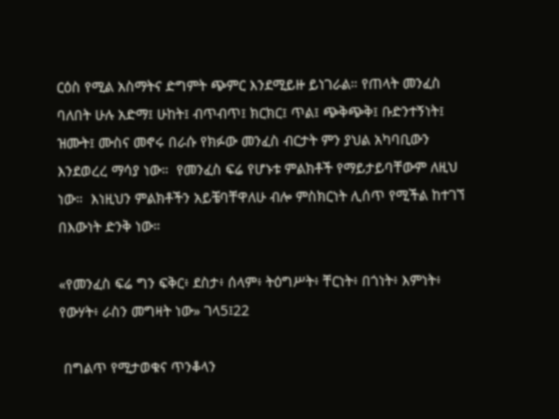ርዕስ የሚል አስማትና ድግምት ጭምር እንደሚይዙ ይነገራል። የጠላት መንፈስ ባለበት ሁሉ አድማ፤ ሁከት፤ ብጥብጥ፤ ክርክር፤ ጥል፤ ጭቅጭቅ፤ ቡድንተኝነት፤ ዝሙት፤ ሙስና መኖሩ በራሱ የክፉው መንፈስ ብርታት ምን ያህል አካባቢውን እንደወረረ ማሳያ ነው።  የመንፈስ ፍሬ የሆኑቱ ምልክቶች የማይታይባቸውም ለዚህ ነው።  እነዚህን ምልክቶችን አይቼባቸዋለሁ ብሎ ምስክርነት ሊሰጥ የሚችል ከተገኘ በእውነት ድንቅ ነው።

«የመንፈስ ፍሬ ግን ፍቅር፥ ደስታ፥ ሰላም፥ ትዕግሥት፥ ቸርነት፥ በጎነት፥ እምነት፥ የውሃት፥ ራስን መግዛት ነው» ገላ5፤22

 በግልጥ የሚታወቁና ጥንቆላን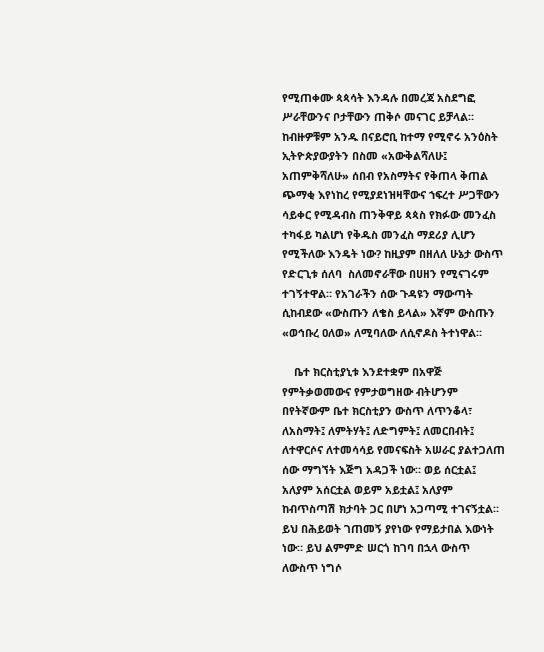የሚጠቀሙ ጳጳሳት እንዳሉ በመረጃ አስደግፎ ሥራቸውንና ቦታቸውን ጠቅሶ መናገር ይቻላል። ከብዙዎቹም አንዱ በናይሮቢ ከተማ የሚኖሩ አንዕስት ኢትዮጵያውያትን በስመ «አውቅልሻለሁ፤ አጠምቅሻለሁ» ሰበብ የአስማትና የቅጠላ ቅጠል ጭማቂ እየነከረ የሚያደነዝዛቸውና ኀፍረተ ሥጋቸውን ሳይቀር የሚዳብስ ጠንቅዋይ ጳጳስ የክፉው መንፈስ ተካፋይ ካልሆነ የቅዱስ መንፈስ ማደሪያ ሊሆን የሚችለው እንዴት ነው? ከዚያም በዘለለ ሁኔታ ውስጥ የድርጊቱ ሰለባ  ስለመኖራቸው በሀዘን የሚናገሩም ተገኝተዋል። የአገራችን ሰው ጉዳዩን ማውጣት ሲከብደው «ውስጡን ለቄስ ይላል» እኛም ውስጡን «ወኅቡረ ዐለወ» ለሚባለው ለሲኖዶስ ትተነዋል።

    ቤተ ክርስቲያኒቱ እንደተቋም በአዋጅ የምትቃወመውና የምታወግዘው ብትሆንም በየትኛውም ቤተ ክርስቲያን ውስጥ ለጥንቆላ፣ ለአስማት፤ ለምትሃት፤ ለድግምት፤ ለመርበብት፤ ለተዋርሶና ለተመሳሳይ የመናፍስት አሠራር ያልተጋለጠ ሰው ማግኘት እጅግ አዳጋች ነው። ወይ ሰርቷል፤ አለያም አሰርቷል ወይም አይቷል፤ አለያም ከብጥስጣሽ ክታባት ጋር በሆነ አጋጣሚ ተገናኝቷል። ይህ በሕይወት ገጠመኝ ያየነው የማይታበል እውነት ነው። ይህ ልምምድ ሠርጎ ከገባ በኋላ ውስጥ ለውስጥ ነግሶ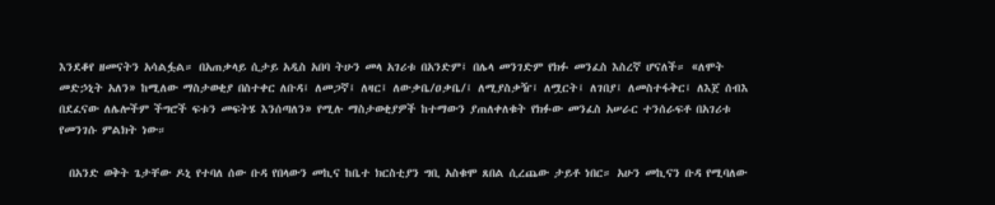እንደቆየ ዘመናትን አሳልፏል። በአጠቃላይ ሲታይ አዲስ አበባ ትሁን መላ አገሪቱ በአንድም፤ በሌላ መንገድም የክፉ መንፈስ እስረኛ ሆናለች። «ለሞት መድኃኒት አለን» ከሚለው ማስታወቂያ በስተቀር ለቡዳ፤ ለመጋኛ፤ ለዛር፤ ለውቃቤ/ዐቃቤ/፤ ለሚያስቃዥ፤ ለሟርት፤ ለገበያ፤ ለመስተፋቅር፤ ለእጀ ሰብእ በደፈናው ለሌሎችም ችግሮች ፍቱን መፍትሄ እንሰጣለን» የሚሉ ማስታወቂያዎች ከተማውን ያጠለቀለቁት የክፉው መንፈስ አሠራር ተንሰራፍቶ በአገሪቱ የመንገሱ ምልክት ነው።

  በአንድ ወቅት ጌታቸው ዶኒ የተባለ ሰው ቡዳ የበላውን መኪና ከቤተ ክርስቲያን ግቢ አስቁሞ ጸበል ሲረጨው ታይቶ ነበር። አሁን መኪናን ቡዳ የሚባለው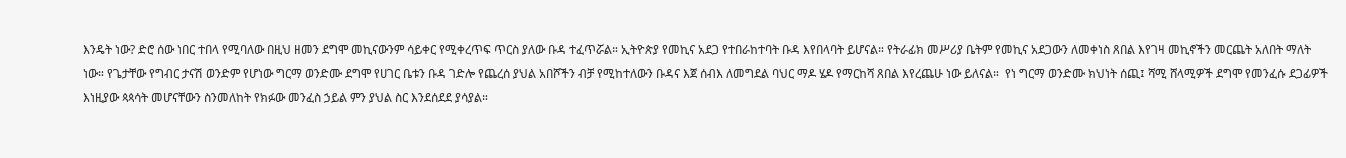እንዴት ነው? ድሮ ሰው ነበር ተበላ የሚባለው በዚህ ዘመን ደግሞ መኪናውንም ሳይቀር የሚቀረጥፍ ጥርስ ያለው ቡዳ ተፈጥሯል። ኢትዮጵያ የመኪና አደጋ የተበራከተባት ቡዳ እየበላባት ይሆናል። የትራፊክ መሥሪያ ቤትም የመኪና አደጋውን ለመቀነስ ጸበል እየገዛ መኪኖችን መርጨት አለበት ማለት ነው። የጌታቸው የግብር ታናሽ ወንድም የሆነው ግርማ ወንድሙ ደግሞ የሀገር ቤቱን ቡዳ ገድሎ የጨረሰ ያህል አበሾችን ብቻ የሚከተለውን ቡዳና እጀ ሰብእ ለመግደል ባህር ማዶ ሄዶ የማርከሻ ጸበል እየረጨሁ ነው ይለናል።  የነ ግርማ ወንድሙ ክህነት ሰጪ፤ ሻሚ ሸላሚዎች ደግሞ የመንፈሱ ደጋፊዎች እነዚያው ጳጳሳት መሆናቸውን ስንመለከት የክፉው መንፈስ ኃይል ምን ያህል ስር እንደሰደደ ያሳያል።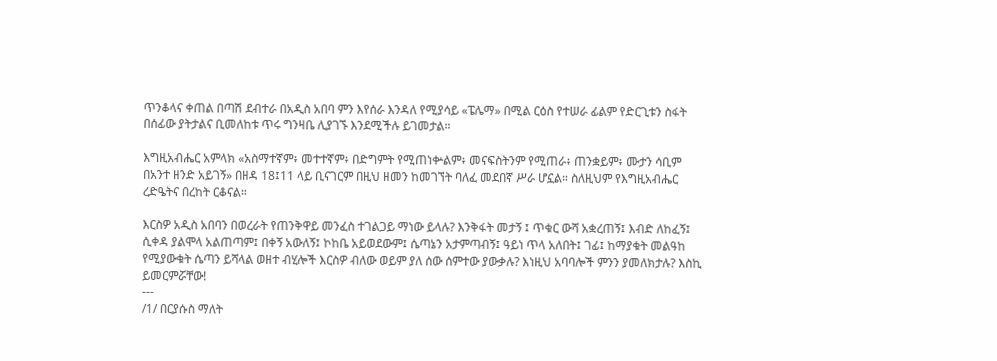ጥንቆላና ቀጠል በጣሽ ደብተራ በአዲስ አበባ ምን እየሰራ እንዳለ የሚያሳይ «ፔሌማ» በሚል ርዕስ የተሠራ ፊልም የድርጊቱን ስፋት በሰፊው ያትታልና ቢመለከቱ ጥሩ ግንዛቤ ሊያገኙ እንደሚችሉ ይገመታል።

እግዚአብሔር አምላክ «አስማተኛም፥ መተተኛም፥ በድግምት የሚጠነቍልም፥ መናፍስትንም የሚጠራ፥ ጠንቋይም፥ ሙታን ሳቢም በአንተ ዘንድ አይገኝ» በዘዳ 18፤11 ላይ ቢናገርም በዚህ ዘመን ከመገኘት ባለፈ መደበኛ ሥራ ሆኗል። ስለዚህም የእግዚአብሔር ረድዔትና በረከት ርቆናል።

እርስዎ አዲስ አበባን በወረራት የጠንቅዋይ መንፈስ ተገልጋይ ማነው ይላሉ? እንቅፋት መታኝ ፤ ጥቁር ውሻ አቋረጠኝ፤ እብድ ለከፈኝ፤ ሲቀዳ ያልሞላ አልጠጣም፤ በቀኝ አውለኝ፤ ኮከቤ አይወደውም፤ ሴጣኔን አታምጣብኝ፤ ዓይነ ጥላ አለበት፤ ገፊ፤ ከማያቁት መልዓከ የሚያውቁት ሴጣን ይሻላል ወዘተ ብሂሎች እርስዎ ብለው ወይም ያለ ሰው ሰምተው ያውቃሉ? እነዚህ አባባሎች ምንን ያመለክታሉ? እስኪ ይመርምሯቸው!
---
/1/ በርያሱስ ማለት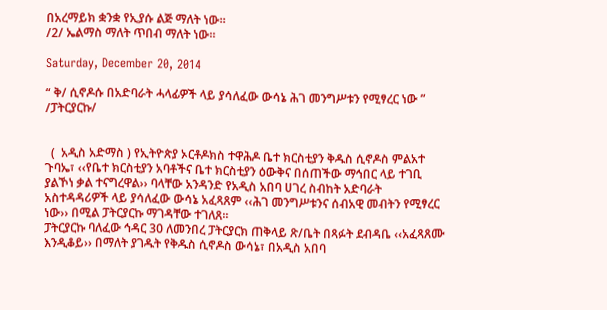በአረማይክ ቋንቋ የኢያሱ ልጅ ማለት ነው።
/2/ ኤልማስ ማለት ጥበብ ማለት ነው።

Saturday, December 20, 2014

“ ቅ/ ሲኖዶሱ በአድባራት ሓላፊዎች ላይ ያሳለፈው ውሳኔ ሕገ መንግሥቱን የሚፃረር ነው ” /ፓትርያርኩ/


  (  አዲስ አድማስ ) የኢትዮጵያ ኦርቶዶክስ ተዋሕዶ ቤተ ክርስቲያን ቅዱስ ሲኖዶስ ምልአተ ጉባኤ፣ ‹‹የቤተ ክርስቲያን አባቶችና ቤተ ክርስቲያን ዕውቅና በሰጠችው ማኅበር ላይ ተገቢ ያልኾነ ቃል ተናግረዋል›› ባላቸው አንዳንድ የአዲስ አበባ ሀገረ ስብከት አድባራት አስተዳዳሪዎች ላይ ያሳለፈው ውሳኔ አፈጻጸም ‹‹ሕገ መንግሥቱንና ሰብአዊ መብትን የሚፃረር ነው›› በሚል ፓትርያርኩ ማገዳቸው ተገለጸ፡፡
ፓትርያርኩ ባለፈው ኅዳር 30 ለመንበረ ፓትርያርክ ጠቅላይ ጽ/ቤት በጻፉት ደብዳቤ ‹‹አፈጻጸሙ እንዲቆይ›› በማለት ያገዱት የቅዱስ ሲኖዶስ ውሳኔ፣ በአዲስ አበባ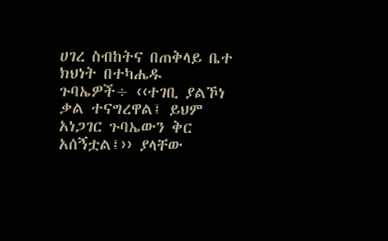ሀገረ ስብከትና በጠቅላይ ቤተ ክህነት በተካሔዱ ጉባኤዎች÷ ‹‹ተገቢ ያልኾነ ቃል ተናግረዋል፤ ይህም አነጋገር ጉባኤውን ቅር አሰኝቷል፤›› ያላቸው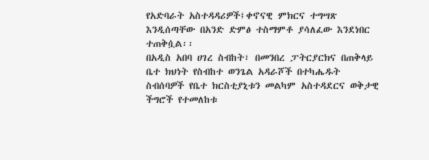የአድባራት አስተዳዳሪዎች፤ቀኖናዊ ምክርና ተግሣጽ እንዲሰጣቸው በአንድ ድምፅ ተስማምቶ ያሳለፈው እንደነበር ተጠቅሷል፡፡
በአዲስ አበባ ሀገረ ስብከት፣ በመንበረ ፓትርያርክና በጠቅላይ ቤተ ክህነት የስብከተ ወንጌል አዳራሾች በተካሔዱት ስብሰባዎች የቤተ ክርስቲያኒቱን መልካም አስተዳደርና ወቅታዊ ችግሮች የተመለከቱ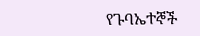የጉባኤተኞች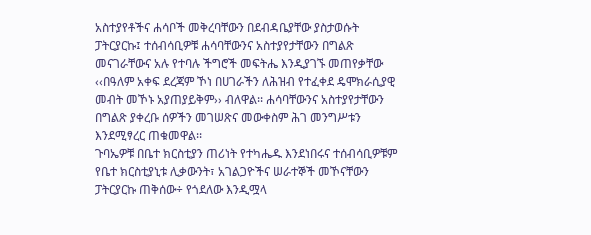አስተያየቶችና ሐሳቦች መቅረባቸውን በደብዳቤያቸው ያስታወሱት ፓትርያርኩ፤ ተሰብሳቢዎቹ ሐሳባቸውንና አስተያየታቸውን በግልጽ መናገራቸውና አሉ የተባሉ ችግሮች መፍትሔ እንዲያገኙ መጠየቃቸው ‹‹በዓለም አቀፍ ደረጃም ኾነ በሀገራችን ለሕዝብ የተፈቀደ ዴሞክራሲያዊ መብት መኾኑ አያጠያይቅም›› ብለዋል፡፡ ሐሳባቸውንና አስተያየታቸውን በግልጽ ያቀረቡ ሰዎችን መገሠጽና መውቀስም ሕገ መንግሥቱን እንደሚፃረር ጠቁመዋል፡፡
ጉባኤዎቹ በቤተ ክርስቲያን ጠሪነት የተካሔዱ እንደነበሩና ተሰብሳቢዎቹም የቤተ ክርስቲያኒቱ ሊቃውንት፣ አገልጋዮችና ሠራተኞች መኾናቸውን ፓትርያርኩ ጠቅሰው÷ የጎደለው እንዲሟላ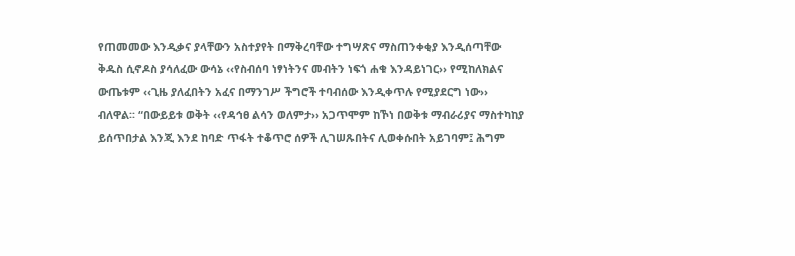የጠመመው እንዲቃና ያላቸውን አስተያየት በማቅረባቸው ተግሣጽና ማስጠንቀቂያ እንዲሰጣቸው ቅዱስ ሲኖዶስ ያሳለፈው ውሳኔ ‹‹የስብሰባ ነፃነትንና መብትን ነፍጎ ሐቁ እንዳይነገር›› የሚከለክልና ውጤቱም ‹‹ጊዜ ያለፈበትን አፈና በማንገሥ ችግሮች ተባብሰው እንዲቀጥሉ የሚያደርግ ነው›› ብለዋል፡፡ “በውይይቱ ወቅት ‹‹የዳኅፀ ልሳን ወለምታ›› አጋጥሞም ከኾነ በወቅቱ ማብራሪያና ማስተካከያ ይሰጥበታል እንጂ እንደ ከባድ ጥፋት ተቆጥሮ ሰዎች ሊገሠጹበትና ሊወቀሱበት አይገባም፤ ሕግም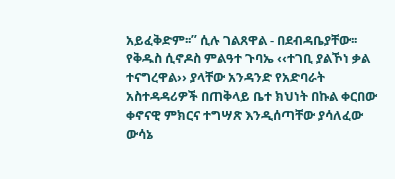አይፈቅድም፡፡” ሲሉ ገልጸዋል - በደብዳቤያቸው፡፡
የቅዱስ ሲኖዶስ ምልዓተ ጉባኤ ‹‹ተገቢ ያልኾነ ቃል ተናግረዋል›› ያላቸው አንዳንድ የአድባራት አስተዳዳሪዎች በጠቅላይ ቤተ ክህነት በኩል ቀርበው ቀኖናዊ ምክርና ተግሣጽ እንዲሰጣቸው ያሳለፈው ውሳኔ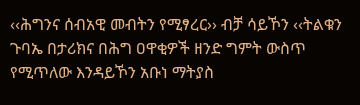‹‹ሕግንና ሰብአዊ መብትን የሚፃረር›› ብቻ ሳይኾን ‹‹ትልቁን ጉባኤ በታሪክና በሕግ ዐዋቂዎች ዘንድ ግምት ውስጥ የሚጥለው እንዳይኾን አቡነ ማትያስ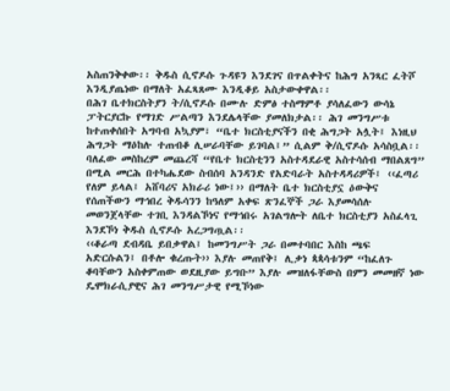አስጠንቅቀው፡፡ ቅዱስ ሲኖዶሱ ጉዳዩን እንደገና በጥልቀትና ከሕግ አንጻር ፈትሾ እንዲያጤነው በማለት አፈጻጸሙ እንዲቆይ አስታውቀዋል፡፡
በሕገ ቤተክርስትያን ት/ሲኖዶሱ በሙሉ ድምፅ ተስማምቶ ያሳለፈውን ውሳኔ ፓትርያርኩ የማገድ ሥልጣን እንደሌላቸው ያመለክታል፡፡ ሕገ መንግሥቱ ከተጠቀሰበት አግባብ አኳያም፣ “ቤተ ክርስቲያናችን በቂ ሕግጋት አሏት፤ እነዚህ ሕግጋት ማዕከሉ ተጠብቆ ሊሠራባቸው ይገባል፤” ሲልም ቅ/ሲኖዶሱ አሳስቧል፡፡
ባለፈው መስከረም መጨረሻ “የቤተ ክርስቲንን አስተዳደራዊ አስተሳሰብ ማበልጸግ” በሚል መርሕ በተካሔደው ስብሰባ አንዳንድ የአድባራት አስተዳዳሪዎች፤ ‹‹ፈጣሪ የለም ይላል፤ አሸባሪና አክራሪ ነው፤›› በማለት ቤተ ክርስቲያኗ ዕውቅና የሰጠችውን ማኅበረ ቅዱሳንን ከዓለም አቀፍ ጽንፈኞች ጋራ እያመሳሰሉ መወንጀላቸው ተገቢ እንዳልኾነና የማኅበሩ አገልግሎት ለቤተ ክርስቲያን አስፈላጊ እንደኾነ ቅዱስ ሲኖዶሱ አረጋግጧል፡፡
‹‹ቆራጣ ደብዳቤ ይበቃዋል፤ ከመንግሥት ጋራ በመተባበር እስከ ጫፍ አድርሱልን፤ በቶሎ ቁረጡት›› እያሉ መጠየቅ፤ ሊቃነ ጳጳሳቱንም “ከፈለጉ ቆባቸውን አስቀምጠው ወደዚያው ይግቡ” እያሉ መዝለፋቸውስ በምን መመዘኛ ነው ዴሞክራሲያዊና ሕገ መንግሥታዊ የሚኾነው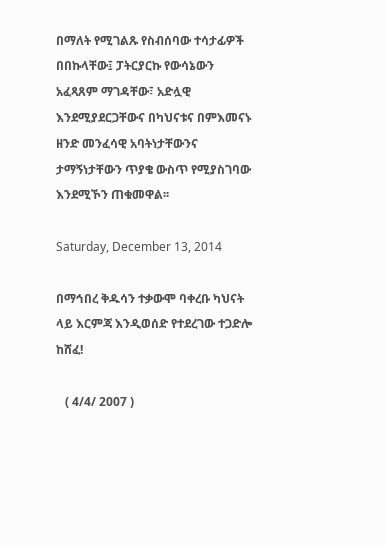በማለት የሚገልጹ የስብሰባው ተሳታፊዎች በበኩላቸው፤ ፓትርያርኩ የውሳኔውን አፈጻጸም ማገዳቸው፣ አድሏዊ እንደሚያደርጋቸውና በካህናቱና በምእመናኑ ዘንድ መንፈሳዊ አባትነታቸውንና ታማኝነታቸውን ጥያቄ ውስጥ የሚያስገባው እንደሚኾን ጠቁመዋል፡፡

Saturday, December 13, 2014

በማኅበረ ቅዱሳን ተቃውሞ ባቀረቡ ካህናት ላይ እርምጃ እንዲወሰድ የተደረገው ተጋድሎ ከሸፈ!

   ( 4/4/ 2007 )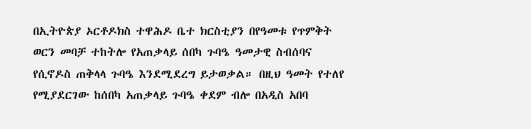በኢትዮጵያ ኦርቶዶክስ ተዋሕዶ ቤተ ክርስቲያን በየዓመቱ የጥምቅት ወርን መባቻ ተከትሎ የአጠቃላይ ሰበካ ጉባዔ ዓመታዊ ስብሰባና የሲኖዶስ ጠቅላላ ጉባዔ እንደሚደረግ ይታወቃል። በዚህ ዓመት የተለየ የሚያደርገው ከሰበካ አጠቃላይ ጉባዔ ቀደም ብሎ በአዲስ አበባ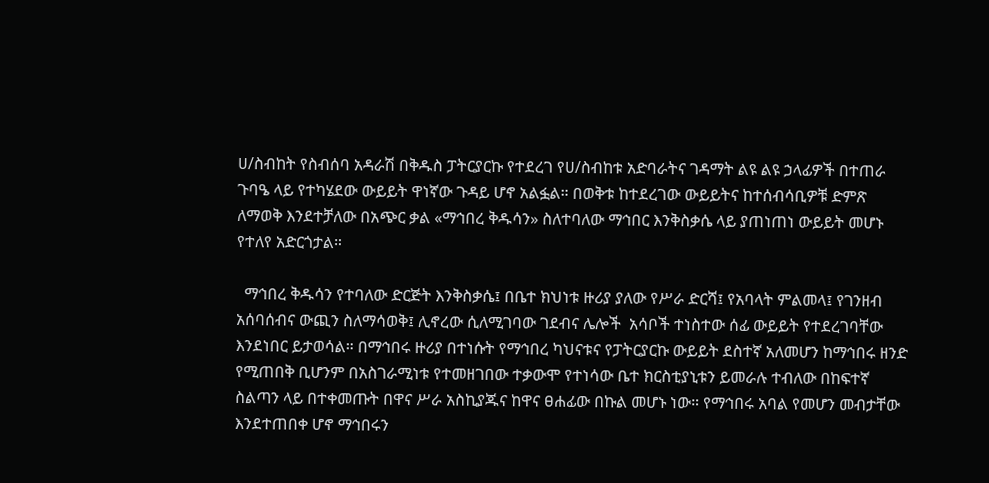ሀ/ስብከት የስብሰባ አዳራሽ በቅዱስ ፓትርያርኩ የተደረገ የሀ/ስብከቱ አድባራትና ገዳማት ልዩ ልዩ ኃላፊዎች በተጠራ ጉባዔ ላይ የተካሄደው ውይይት ዋነኛው ጉዳይ ሆኖ አልፏል። በወቅቱ ከተደረገው ውይይትና ከተሰብሳቢዎቹ ድምጽ ለማወቅ እንደተቻለው በአጭር ቃል «ማኅበረ ቅዱሳን» ስለተባለው ማኅበር እንቅስቃሴ ላይ ያጠነጠነ ውይይት መሆኑ የተለየ አድርጎታል።

  ማኅበረ ቅዱሳን የተባለው ድርጅት እንቅስቃሴ፤ በቤተ ክህነቱ ዙሪያ ያለው የሥራ ድርሻ፤ የአባላት ምልመላ፤ የገንዘብ አሰባሰብና ውጪን ስለማሳወቅ፤ ሊኖረው ሲለሚገባው ገደብና ሌሎች  አሳቦች ተነስተው ሰፊ ውይይት የተደረገባቸው እንደነበር ይታወሳል። በማኅበሩ ዙሪያ በተነሱት የማኅበረ ካህናቱና የፓትርያርኩ ውይይት ደስተኛ አለመሆን ከማኅበሩ ዘንድ የሚጠበቅ ቢሆንም በአስገራሚነቱ የተመዘገበው ተቃውሞ የተነሳው ቤተ ክርስቲያኒቱን ይመራሉ ተብለው በከፍተኛ ስልጣን ላይ በተቀመጡት በዋና ሥራ አስኪያጁና ከዋና ፀሐፊው በኩል መሆኑ ነው። የማኅበሩ አባል የመሆን መብታቸው እንደተጠበቀ ሆኖ ማኅበሩን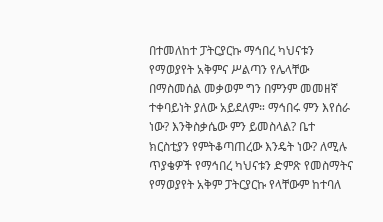በተመለከተ ፓትርያርኩ ማኅበረ ካህናቱን የማወያየት አቅምና ሥልጣን የሌላቸው በማስመሰል መቃወም ግን በምንም መመዘኛ ተቀባይነት ያለው አይደለም። ማኅበሩ ምን እየሰራ ነው? እንቅስቃሴው ምን ይመስላል? ቤተ ክርስቲያን የምትቆጣጠረው እንዴት ነው? ለሚሉ ጥያቄዎች የማኅበረ ካህናቱን ድምጽ የመስማትና የማወያየት አቅም ፓትርያርኩ የላቸውም ከተባለ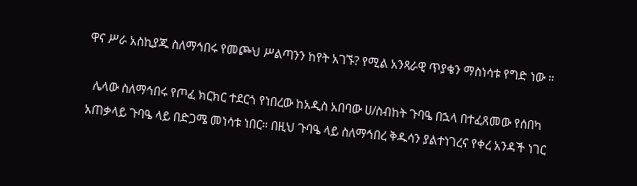ዋና ሥራ አስኪያጁ ስለማኅበሩ የመጮህ ሥልጣንን ከየት አገኙ? የሚል አንጻራዊ ጥያቄን ማስነሳቱ የግድ ነው ።

  ሌላው ስለማኅበሩ የጦፈ ክርክር ተደርጎ የነበረው ከአዲስ አበባው ሀ/ስብከት ጉባዔ በኋላ በተፈጸመው የሰበካ አጠቃላይ ጉባዔ ላይ በድጋሜ መነሳቱ ነበር። በዚህ ጉባዔ ላይ ስለማኅበረ ቅዱሳን ያልተነገረና የቀረ አንዳች ነገር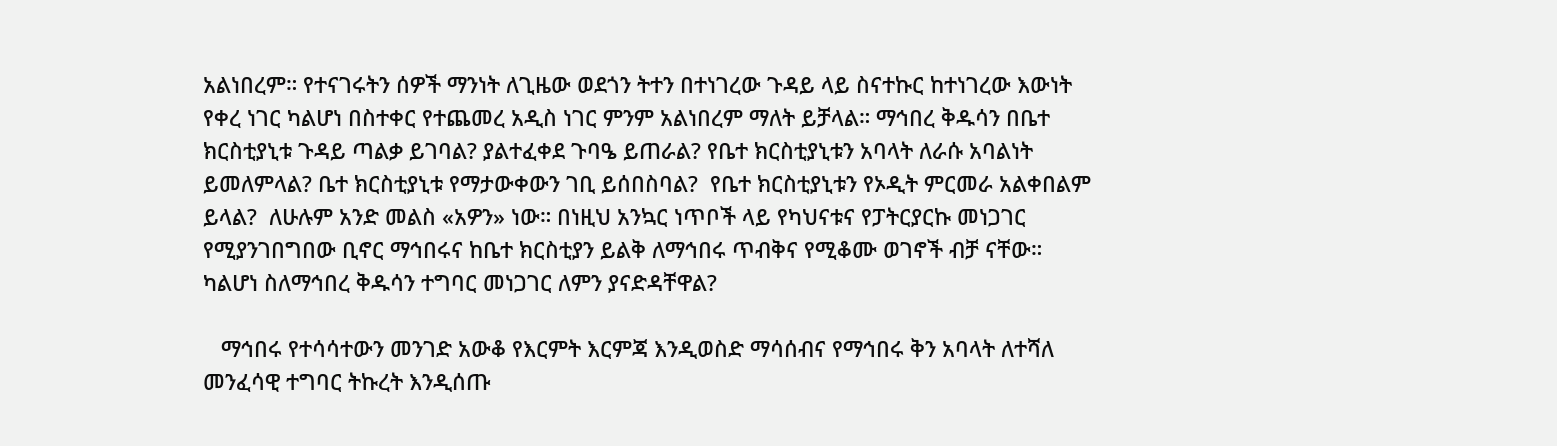አልነበረም። የተናገሩትን ሰዎች ማንነት ለጊዜው ወደጎን ትተን በተነገረው ጉዳይ ላይ ስናተኩር ከተነገረው እውነት የቀረ ነገር ካልሆነ በስተቀር የተጨመረ አዲስ ነገር ምንም አልነበረም ማለት ይቻላል። ማኅበረ ቅዱሳን በቤተ ክርስቲያኒቱ ጉዳይ ጣልቃ ይገባል? ያልተፈቀደ ጉባዔ ይጠራል? የቤተ ክርስቲያኒቱን አባላት ለራሱ አባልነት ይመለምላል? ቤተ ክርስቲያኒቱ የማታውቀውን ገቢ ይሰበስባል?  የቤተ ክርስቲያኒቱን የኦዲት ምርመራ አልቀበልም ይላል?  ለሁሉም አንድ መልስ «አዎን» ነው። በነዚህ አንኳር ነጥቦች ላይ የካህናቱና የፓትርያርኩ መነጋገር የሚያንገበግበው ቢኖር ማኅበሩና ከቤተ ክርስቲያን ይልቅ ለማኅበሩ ጥብቅና የሚቆሙ ወገኖች ብቻ ናቸው። ካልሆነ ስለማኅበረ ቅዱሳን ተግባር መነጋገር ለምን ያናድዳቸዋል?

   ማኅበሩ የተሳሳተውን መንገድ አውቆ የእርምት እርምጃ እንዲወስድ ማሳሰብና የማኅበሩ ቅን አባላት ለተሻለ መንፈሳዊ ተግባር ትኩረት እንዲሰጡ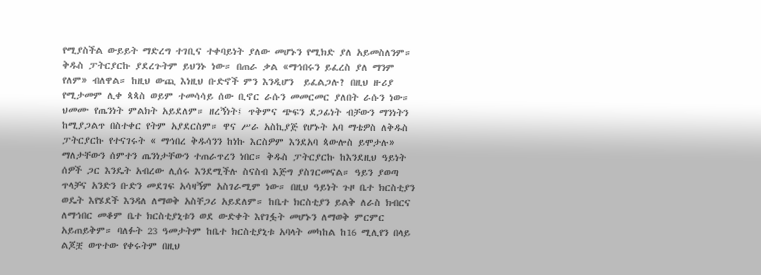የሚያስችል ውይይት ማድረግ ተገቢና ተቀባይነት ያለው መሆኑን የሚክድ ያለ አይመስለንም። ቅዱስ ፓትርያርኩ ያደረጉትም ይህንኑ ነው። በጠራ ቃል «ማኅበሩን ይፈረስ ያለ ማንም የለም» ብለዋል። ከዚህ ውጪ እነዚህ ቡድኖች ምን እንዲሆን  ይፈልጋሉ? በዚህ ዙሪያ የሚታመም ሊቀ ጳጳስ ወይም ተመሳሳይ ሰው ቢኖር ራሱን መመርመር ያለበት ራሱን ነው። ህመሙ የጤንነት ምልክት አይደለም። ዘረኝነት፤ ጥቅምና ጭፍን ደጋፊነት ብቻውን ማንነትን ከሚያጋልጥ በስተቀር የትም አያደርስም። ዋና ሥራ አስኪያጅ የሆኑት አባ ማቴዎስ ለቅዱስ ፓትርያርኩ የተናገሩት « ማኅበረ ቅዱሳንን ከነኩ እርስዎም እንደአባ ጳውሎስ ይሞታሉ» ማለታቸውን ሰምተን ጤንነታቸውን ተጠራጥረን ነበር። ቅዱስ ፓትርያርኩ ከእንደዚህ ዓይነት ሰዎች ጋር እንዴት አብረው ሊሰሩ እንደሚችሉ ስናስብ እጅግ ያስገርመናል። ዓይን ያወጣ ጥላቻና አንድን ቡድን መደገፍ አሳዛኝም አስገራሚም ነው። በዚህ ዓይነት ጉዞ ቤተ ክርስቲያን ወዴት እየሄደች እንዳለ ለማወቅ አስቸጋሪ አይደለም። ከቤተ ክርስቲያን ይልቅ ለራስ ክብርና ለማኅበር መቆም ቤተ ክርስቲያኒቱን ወደ ውድቀት እየገፏት መሆኑን ለማወቅ ምርምር አይጠይቅም። ባለፉት 23 ዓመታትም ከቤተ ክርስቲያኒቱ አባላት መካከል ከ16 ሚሊየን በላይ ልጆቿ ወጥተው የቀሩትም በዚህ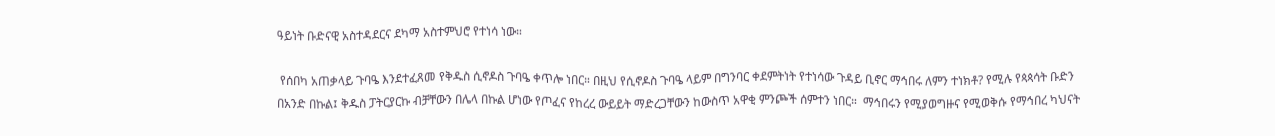ዓይነት ቡድናዊ አስተዳደርና ደካማ አስተምህሮ የተነሳ ነው።

 የሰበካ አጠቃላይ ጉባዔ እንደተፈጸመ የቅዱስ ሲኖዶስ ጉባዔ ቀጥሎ ነበር። በዚህ የሲኖዶስ ጉባዔ ላይም በግንባር ቀደምትነት የተነሳው ጉዳይ ቢኖር ማኅበሩ ለምን ተነክቶ? የሚሉ የጳጳሳት ቡድን በአንድ በኩል፤ ቅዱስ ፓትርያርኩ ብቻቸውን በሌላ በኩል ሆነው የጦፈና የከረረ ውይይት ማድረጋቸውን ከውስጥ አዋቂ ምንጮች ሰምተን ነበር።  ማኅበሩን የሚያወግዙና የሚወቅሱ የማኅበረ ካህናት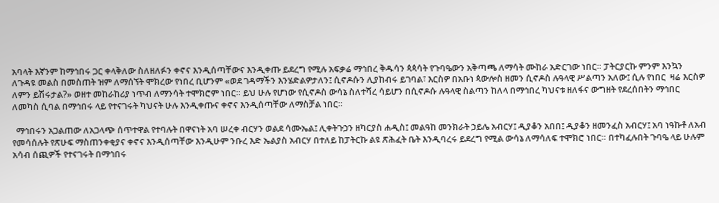አባላት እኛንም ከማኅበሩ ጋር ቀላቅለው ስለዘለፉን ቀኖና እንዲሰጣቸውና እንዲቀጡ ይደረግ የሚሉ አፍቃሬ ማኅበረ ቅዱሳን ጳጳሳት የጉባዔውን አቅጣጫ ለማሳት ሙከራ አድርገው ነበር። ፓትርያርኩ ምንም እንኳን ለጉዳዩ መልስ በመስጠት ዝም ለማሰኘት ሞክረው የነበረ ቢሆንም «ወደ ገዳማችን እንሄድልዎታለን፤ ሲኖዶሱን ሊያከብሩ ይገባል፣ እርስዎ በአቡነ ጳውሎስ ዘመን ሲኖዶስ ሉዓላዊ ሥልጣን አለው፤ ሲሉ የነበር  ዛሬ እርስዎ ለምን ይሽሩታል?» ወዘተ መከራከሪያ ነጥብ ለማንሳት ተሞክሮም ነበር። ይህ ሁሉ የሆነው የሲኖዶስ ውሳኔ ስለተሻረ ሳይሆን በሲኖዶሱ ሉዓላዊ ስልጣን ከለላ በማኅበረ ካህናቱ ዘለፋና ውግዘት የደረሰበትን ማኅበር ለመካስ ሲባል በማኅበሩ ላይ የተናገሩት ካህናት ሁሉ እንዲቀጡና ቀኖና እንዲሰጣቸው ለማስቻል ነበር።

  ማኅበሩን አጋልጠው ለአጋላጭ ሰጥተዋል የተባሉት በዋናነት አባ ሠረቀ ብርሃን ወልደ ሳሙኤል፤ ሊቀትጉኃን ዘካርያስ ሐዲስ፤ መልዓከ መንክራት ኃይሌ አብርሃ፤ ዲያቆን አበበ፤ ዲያቆን ዘመንፈስ አብርሃ፤ አባ ነዓኩቶ ለአብ የመሳሰሉት የጽሁፍ ማስጠንቀቂያና ቀኖና እንዲሰጣቸው እንዲሁም ንቡረ እድ ኤልያስ አብርሃ በተለይ ከፓትርኩ ልዩ ጽሕፈት ቤት እንዲባረሩ ይደረግ የሚል ውሳኔ ለማሳለፍ ተሞክሮ ነበር። በተካፈሉበት ጉባዔ ላይ ሁሉም አሳብ ሰጪዎች የተናገሩት በማኅበሩ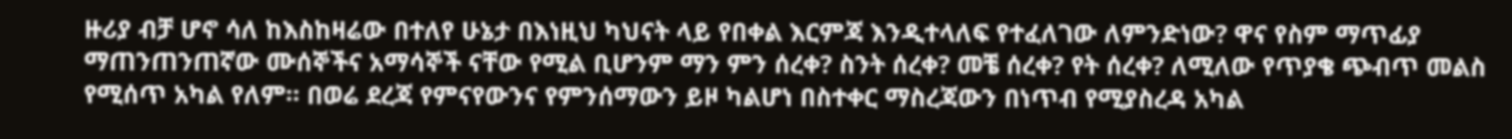ዙሪያ ብቻ ሆኖ ሳለ ከእስከዛሬው በተለየ ሁኔታ በእነዚህ ካህናት ላይ የበቀል እርምጃ እንዲተላለፍ የተፈለገው ለምንድነው? ዋና የስም ማጥፊያ ማጠንጠንጠኛው ሙሰኞችና አማሳኞች ናቸው የሚል ቢሆንም ማን ምን ሰረቀ? ስንት ሰረቀ? መቼ ሰረቀ? የት ሰረቀ? ለሚለው የጥያቄ ጭብጥ መልስ የሚሰጥ አካል የለም። በወሬ ደረጃ የምናየውንና የምንሰማውን ይዞ ካልሆነ በስተቀር ማስረጃውን በነጥብ የሚያስረዳ አካል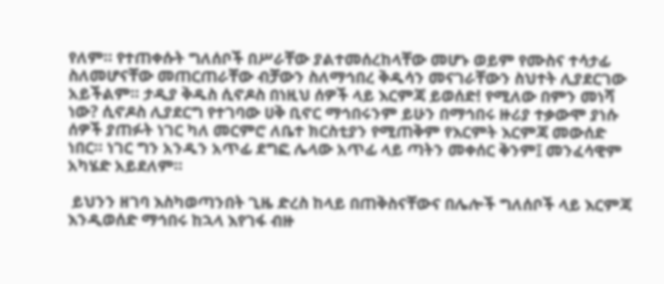የለም። የተጠቀሱት ግለሰቦች በሥራቸው ያልተመሰረከላቸው መሆኑ ወይም የሙስና ተሳታፊ ስለመሆናቸው መጠርጠራቸው ብቻውን ስለማኅበረ ቅዱሳን መናገራቸውን ስህተት ሊያደርገው አይችልም። ታዲያ ቅዱስ ሲኖዶስ በነዚህ ሰዎች ላይ እርምጃ ይወሰድ! የሚለው በምን መነሻ ነው? ሲኖዶስ ሊያደርግ የተገባው ሀቅ ቢኖር ማኅበሩንም ይሁን በማኅበሩ ዙሪያ ተቃውሞ ያነሱ ሰዎች ያጠፉት ነገር ካለ መርምሮ ለቤተ ክርስቲያን የሚጠቅም የእርምት እርምጃ መውሰድ ነበር። ነገር ግን አንዱን አጥፊ ደግፎ ሌላው አጥፊ ላይ ጣትን መቀሰር ቅንም፤ መንፈሳዊም አካሄድ አይደለም።

 ይህንን ዘገባ እስካወጣንበት ጊዜ ድረስ ከላይ በጠቅስናቸውና በሌሎች ግለሰቦች ላይ እርምጃ እንዲወሰድ ማኅበሩ ከኋላ እየገፋ ብዙ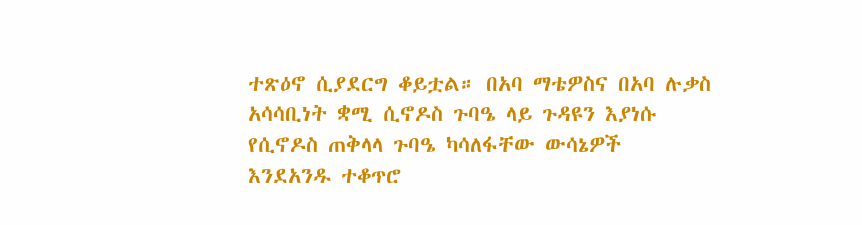ተጽዕኖ ሲያደርግ ቆይቷል። በአባ ማቴዎስና በአባ ሉቃስ አሳሳቢነት ቋሚ ሲኖዶስ ጉባዔ ላይ ጉዳዩን እያነሱ የሲኖዶስ ጠቅላላ ጉባዔ ካሳለፋቸው ውሳኔዎች እንደአንዱ ተቆጥሮ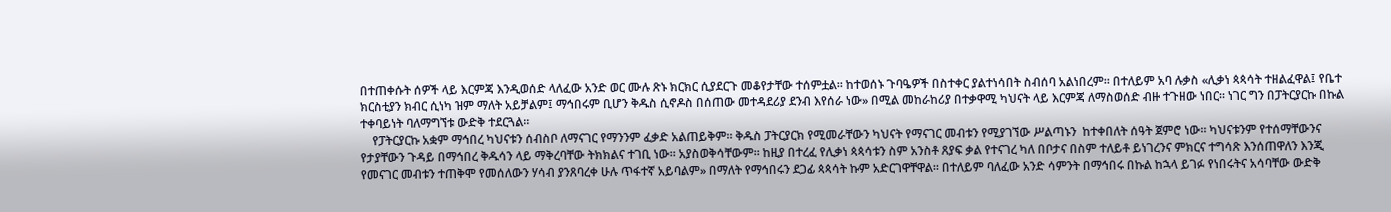በተጠቀሱት ሰዎች ላይ እርምጃ እንዲወሰድ ላለፈው አንድ ወር ሙሉ ጽኑ ክርክር ሲያደርጉ መቆየታቸው ተሰምቷል። ከተወሰኑ ጉባዔዎች በስተቀር ያልተነሳበት ስብሰባ አልነበረም። በተለይም አባ ሉቃስ «ሊቃነ ጳጳሳት ተዘልፈዋል፤ የቤተ ክርስቲያን ክብር ሲነካ ዝም ማለት አይቻልም፤ ማኅበሩም ቢሆን ቅዱስ ሲኖዶስ በሰጠው መተዳደሪያ ደንብ እየሰራ ነው» በሚል መከራከሪያ በተቃዋሚ ካህናት ላይ እርምጃ ለማስወሰድ ብዙ ተጉዘው ነበር። ነገር ግን በፓትርያርኩ በኩል ተቀባይነት ባለማግኘቱ ውድቅ ተደርጓል።
    የፓትርያርኩ አቋም ማኅበረ ካህናቱን ሰብስቦ ለማናገር የማንንም ፈቃድ አልጠይቅም። ቅዱስ ፓትርያርክ የሚመራቸውን ካህናት የማናገር መብቱን የሚያገኘው ሥልጣኑን  ከተቀበለት ሰዓት ጀምሮ ነው። ካህናቱንም የተሰማቸውንና የታያቸውን ጉዳይ በማኅበረ ቅዱሳን ላይ ማቅረባቸው ትክክልና ተገቢ ነው። አያስወቅሳቸውም። ከዚያ በተረፈ የሊቃነ ጳጳሳቱን ስም አንስቶ ጸያፍ ቃል የተናገረ ካለ በቦታና በስም ተለይቶ ይነገረንና ምክርና ተግሳጽ እንሰጠዋለን እንጂ የመናገር መብቱን ተጠቅሞ የመሰለውን ሃሳብ ያንጸባረቀ ሁሉ ጥፋተኛ አይባልም» በማለት የማኅበሩን ደጋፊ ጳጳሳት ኩም አድርገዋቸዋል። በተለይም ባለፈው አንድ ሳምንት በማኅበሩ በኩል ከኋላ ይገፉ የነበሩትና አሳባቸው ውድቅ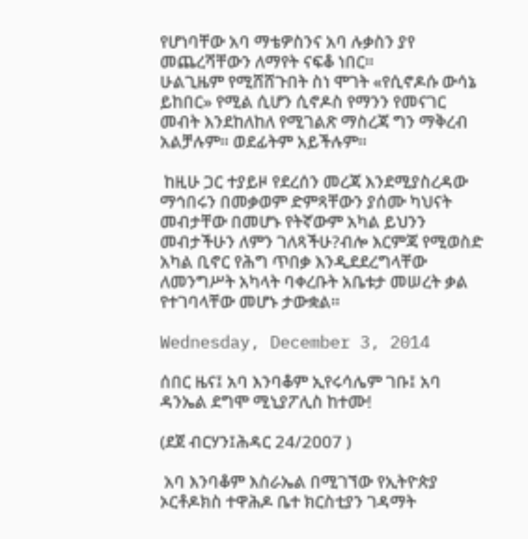የሆነባቸው አባ ማቴዎስንና አባ ሉቃስን ያየ መጨረሻቸውን ለማየት ናፍቆ ነበር።
ሁልጊዜም የሚሸሸጉበት ስነ ሞገት «የሲኖዶሱ ውሳኔ ይከበር» የሚል ሲሆን ሲኖዶስ የማንን የመናገር መብት እንደከለከለ የሚገልጽ ማስረጃ ግን ማቅረብ አልቻሉም። ወደፊትም አይችሉም።

 ከዚሁ ጋር ተያይዞ የደረሰን መረጃ እንደሚያስረዳው ማኅበሩን በመቃወም ድምጻቸውን ያሰሙ ካህናት መብታቸው በመሆኑ የትኛውም አካል ይህንን መብታችሁን ለምን ገለጻችሁ?ብሎ እርምጃ የሚወስድ አካል ቢኖር የሕግ ጥበቃ እንዲደደረግላቸው ለመንግሥት አካላት ባቀረቡት አቤቱታ መሠረት ቃል የተገባላቸው መሆኑ ታውቋል።

Wednesday, December 3, 2014

ሰበር ዜና፤ አባ እንባቆም ኢየሩሳሌም ገቡ፤ አባ ዳንኤል ደግሞ ሚኒያፖሊስ ከተሙ!

(ደጀ ብርሃን፤ሕዳር 24/2007 )

 አባ እንባቆም እስራኤል በሚገኘው የኢትዮጵያ ኦርቶዶክስ ተዋሕዶ ቤተ ክርስቲያን ገዳማት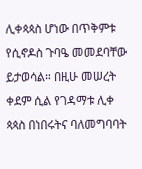ሊቀጳጳስ ሆነው በጥቅምቱ የሲኖዶስ ጉባዔ መመደባቸው ይታወሳል። በዚሁ መሠረት ቀደም ሲል የገዳማቱ ሊቀ ጳጳስ በነበሩትና ባለመግባባት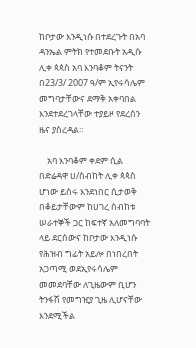ከቦታው እንዲነሱ በተደረጉት በአባ ዳንኤል ምትክ የተመደቡት አዲሱ ሊቀ ጳጳስ አባ እንባቆም ትናንት በ23/3/ 2007 ዓ/ም ኢየሩሳሌም መግባታቸውና ደማቅ አቀባበል እንደተደረገላቸው ተያይዞ የደረሰን ዜና ያስረዳል።

    አባ እንባቆም ቀደም ሲል በድሬዳዋ ሀ/ስብከት ሊቀ ጳጳስ ሆነው ይሰሩ እንደነበር ሲታወቅ በቆይታቸውም ከሀገረ ስብከቱ ሠራተኞች ጋር ከፍተኛ አለመግባባት ላይ ደርሰውና ከቦታው እንዲነሱ የሕዝብ ግፊት አይሎ በነበረበት አጋጣሚ ወደኢየሩሳሌም መመደባቸው ለጊዜውም ቢሆን ትንፋሽ የመግዢያ ጊዜ ሊሆናቸው እንደሚችል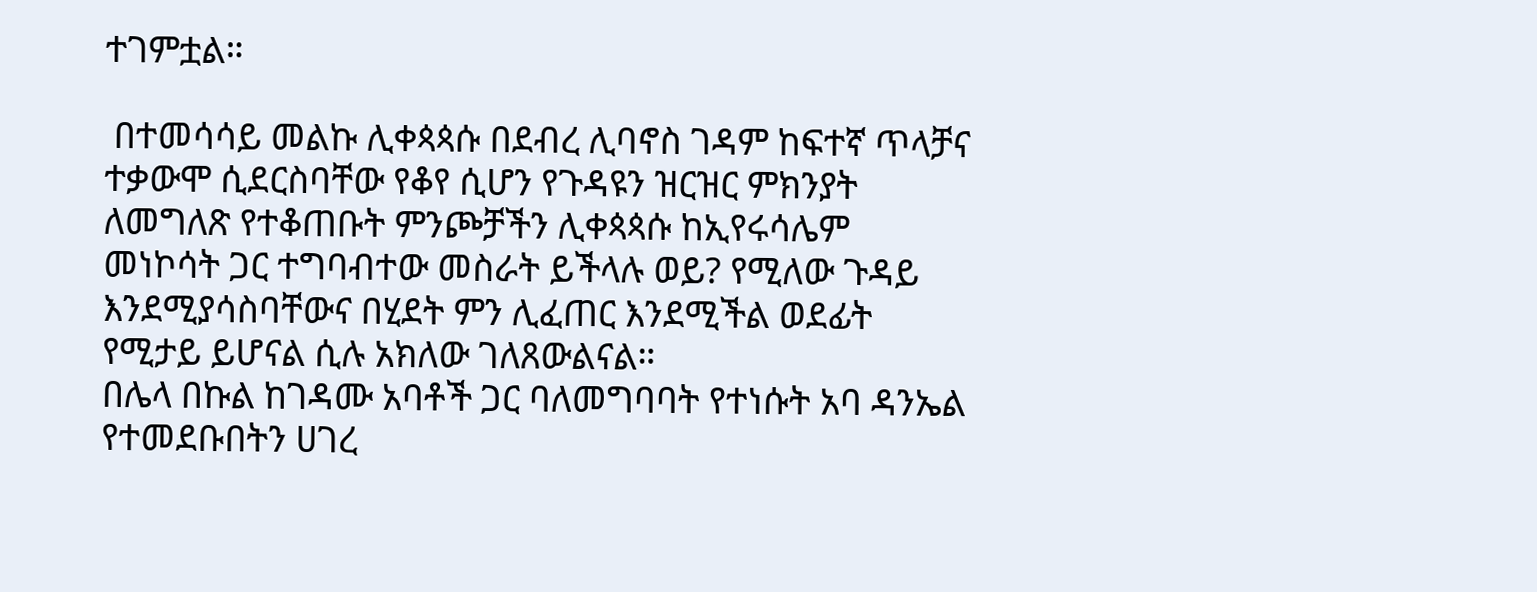ተገምቷል።

 በተመሳሳይ መልኩ ሊቀጳጳሱ በደብረ ሊባኖስ ገዳም ከፍተኛ ጥላቻና ተቃውሞ ሲደርስባቸው የቆየ ሲሆን የጉዳዩን ዝርዝር ምክንያት ለመግለጽ የተቆጠቡት ምንጮቻችን ሊቀጳጳሱ ከኢየሩሳሌም መነኮሳት ጋር ተግባብተው መስራት ይችላሉ ወይ? የሚለው ጉዳይ እንደሚያሳስባቸውና በሂደት ምን ሊፈጠር እንደሚችል ወደፊት የሚታይ ይሆናል ሲሉ አክለው ገለጸውልናል።
በሌላ በኩል ከገዳሙ አባቶች ጋር ባለመግባባት የተነሱት አባ ዳንኤል የተመደቡበትን ሀገረ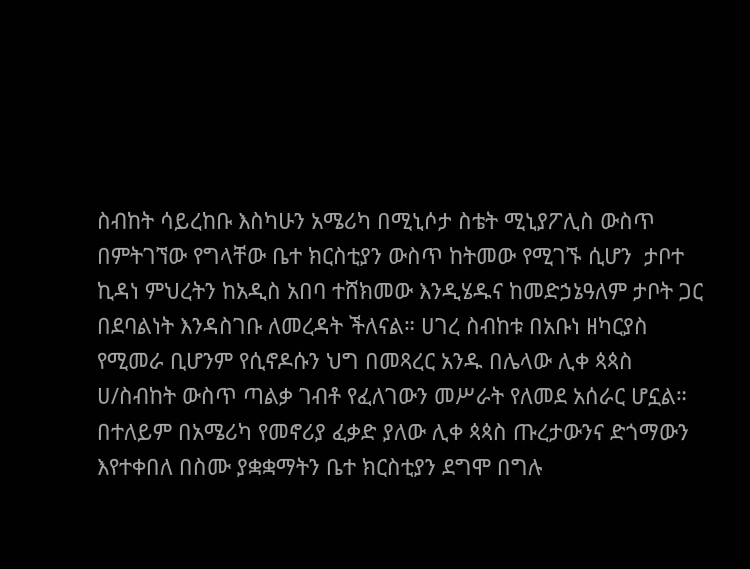ስብከት ሳይረከቡ እስካሁን አሜሪካ በሚኒሶታ ስቴት ሚኒያፖሊስ ውስጥ በምትገኘው የግላቸው ቤተ ክርስቲያን ውስጥ ከትመው የሚገኙ ሲሆን  ታቦተ ኪዳነ ምህረትን ከአዲስ አበባ ተሸክመው እንዲሄዱና ከመድኃኔዓለም ታቦት ጋር በደባልነት እንዳስገቡ ለመረዳት ችለናል። ሀገረ ስብከቱ በአቡነ ዘካርያስ የሚመራ ቢሆንም የሲኖዶሱን ህግ በመጻረር አንዱ በሌላው ሊቀ ጳጳስ ሀ/ስብከት ውስጥ ጣልቃ ገብቶ የፈለገውን መሥራት የለመደ አሰራር ሆኗል። በተለይም በአሜሪካ የመኖሪያ ፈቃድ ያለው ሊቀ ጳጳስ ጡረታውንና ድጎማውን እየተቀበለ በስሙ ያቋቋማትን ቤተ ክርስቲያን ደግሞ በግሉ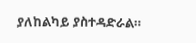ያለከልካይ ያስተዳድራል።